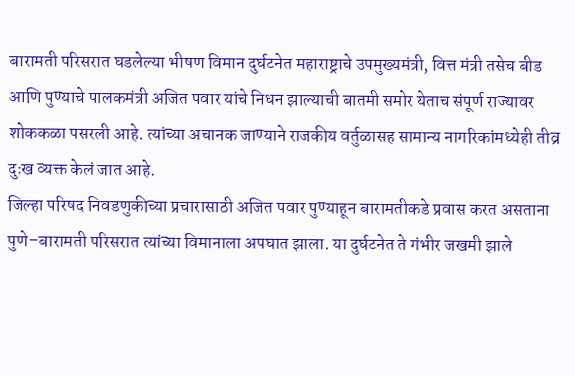बारामती परिसरात घडलेल्या भीषण विमान दुर्घटनेत महाराष्ट्राचे उपमुख्यमंत्री, वित्त मंत्री तसेच बीड आणि पुण्याचे पालकमंत्री अजित पवार यांचे निधन झाल्याची बातमी समोर येताच संपूर्ण राज्यावर शोककळा पसरली आहे. त्यांच्या अचानक जाण्याने राजकीय वर्तुळासह सामान्य नागरिकांमध्येही तीव्र दुःख व्यक्त केलं जात आहे.
जिल्हा परिषद निवडणुकीच्या प्रचारासाठी अजित पवार पुण्याहून बारामतीकडे प्रवास करत असताना पुणे–बारामती परिसरात त्यांच्या विमानाला अपघात झाला. या दुर्घटनेत ते गंभीर जखमी झाले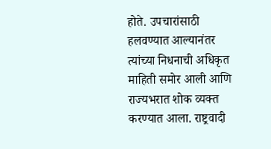होते. उपचारांसाठी हलवण्यात आल्यानंतर त्यांच्या निधनाची अधिकृत माहिती समोर आली आणि राज्यभरात शोक व्यक्त करण्यात आला. राष्ट्रवादी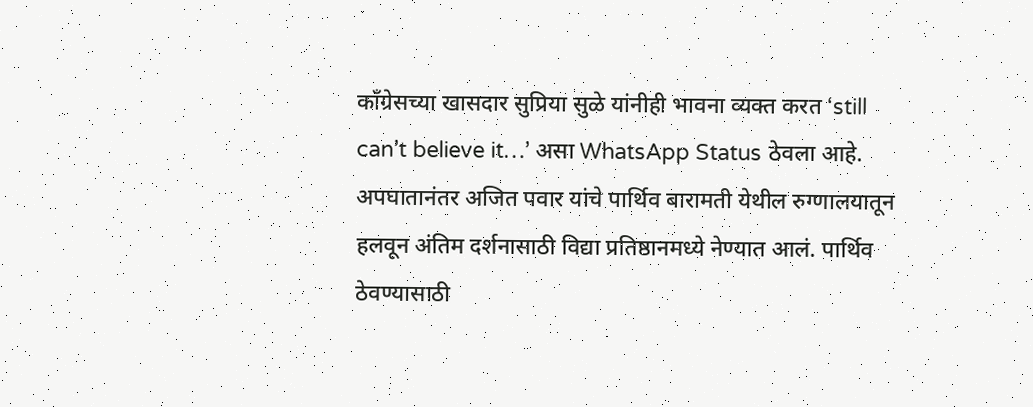काँग्रेसच्या खासदार सुप्रिया सुळे यांनीही भावना व्यक्त करत ‘still can’t believe it…’ असा WhatsApp Status ठेवला आहे.
अपघातानंतर अजित पवार यांचे पार्थिव बारामती येथील रुग्णालयातून हलवून अंतिम दर्शनासाठी विद्या प्रतिष्ठानमध्ये नेण्यात आलं. पार्थिव ठेवण्यासाठी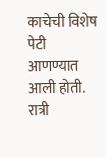काचेची विशेष पेटी आणण्यात आली होती. रात्री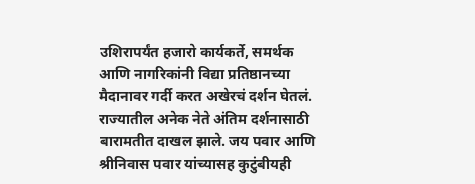उशिरापर्यंत हजारो कार्यकर्ते, समर्थक आणि नागरिकांनी विद्या प्रतिष्ठानच्या मैदानावर गर्दी करत अखेरचं दर्शन घेतलं.
राज्यातील अनेक नेते अंतिम दर्शनासाठी बारामतीत दाखल झाले. जय पवार आणि श्रीनिवास पवार यांच्यासह कुटुंबीयही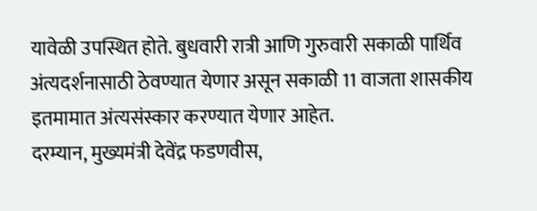यावेळी उपस्थित होते. बुधवारी रात्री आणि गुरुवारी सकाळी पार्थिव अंत्यदर्शनासाठी ठेवण्यात येणार असून सकाळी 11 वाजता शासकीय इतमामात अंत्यसंस्कार करण्यात येणार आहेत.
दरम्यान, मुख्यमंत्री देवेंद्र फडणवीस,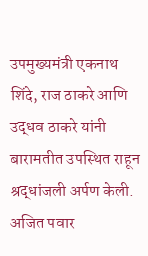उपमुख्यमंत्री एकनाथ शिंदे, राज ठाकरे आणि उद्धव ठाकरे यांनी बारामतीत उपस्थित राहून श्रद्धांजली अर्पण केली. अजित पवार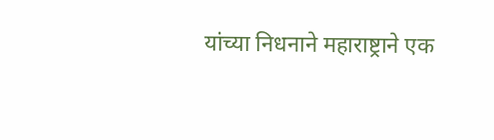यांच्या निधनाने महाराष्ट्राने एक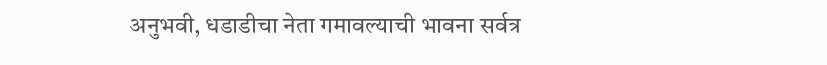अनुभवी, धडाडीचा नेता गमावल्याची भावना सर्वत्र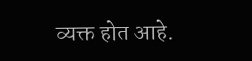व्यक्त होत आहे.